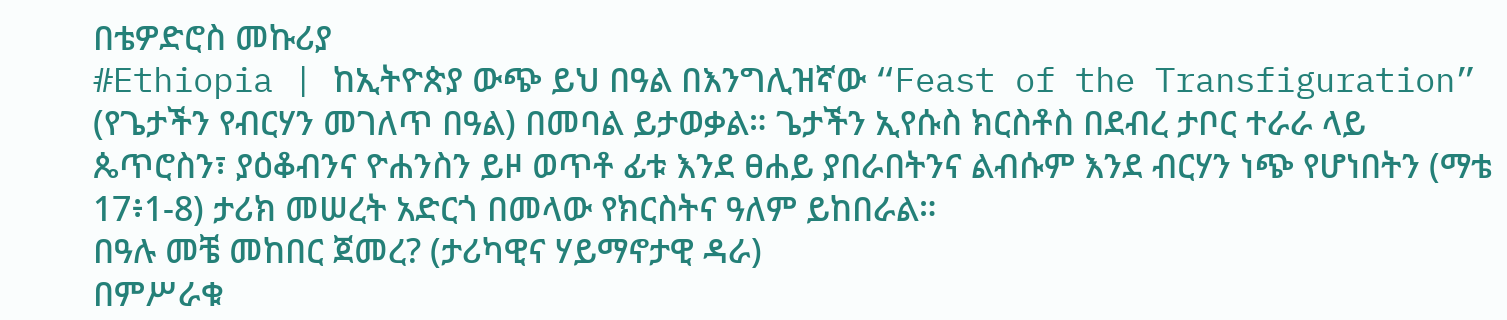በቴዎድሮስ መኩሪያ
#Ethiopia | ከኢትዮጵያ ውጭ ይህ በዓል በእንግሊዝኛው “Feast of the Transfiguration” (የጌታችን የብርሃን መገለጥ በዓል) በመባል ይታወቃል። ጌታችን ኢየሱስ ክርስቶስ በደብረ ታቦር ተራራ ላይ ጴጥሮስን፣ ያዕቆብንና ዮሐንስን ይዞ ወጥቶ ፊቱ እንደ ፀሐይ ያበራበትንና ልብሱም እንደ ብርሃን ነጭ የሆነበትን (ማቴ 17፥1-8) ታሪክ መሠረት አድርጎ በመላው የክርስትና ዓለም ይከበራል።
በዓሉ መቼ መከበር ጀመረ? (ታሪካዊና ሃይማኖታዊ ዳራ)
በምሥራቁ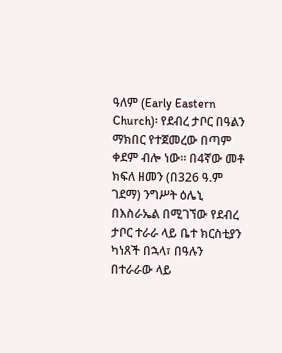ዓለም (Early Eastern Church)፡ የደብረ ታቦር በዓልን ማክበር የተጀመረው በጣም ቀደም ብሎ ነው። በ4ኛው መቶ ክፍለ ዘመን (በ326 ዓ.ም ገደማ) ንግሥት ዕሌኒ በእስራኤል በሚገኘው የደብረ ታቦር ተራራ ላይ ቤተ ክርስቲያን ካነጸች በኋላ፣ በዓሉን በተራራው ላይ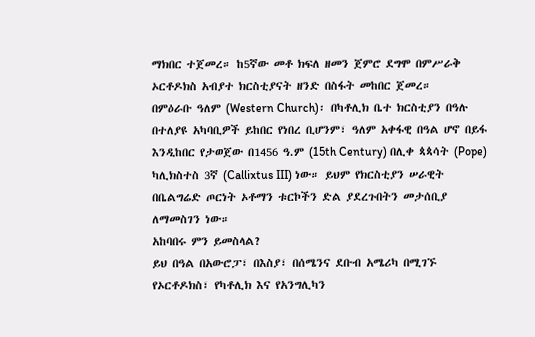ማክበር ተጀመረ። ከ5ኛው መቶ ክፍለ ዘመን ጀምሮ ደግሞ በምሥራቅ ኦርቶዶክስ አብያተ ክርስቲያናት ዘንድ በስፋት መከበር ጀመረ።
በምዕራቡ ዓለም (Western Church)፡ በካቶሊክ ቤተ ክርስቲያን በዓሉ በተለያዩ አካባቢዎች ይከበር የነበረ ቢሆንም፣ ዓለም አቀፋዊ በዓል ሆኖ በይፋ እንዲከበር የታወጀው በ1456 ዓ.ም (15th Century) በሊቀ ጳጳሳት (Pope) ካሊክስተስ 3ኛ (Callixtus III) ነው። ይህም የክርስቲያን ሠራዊት በቤልግሬድ ጦርነት ኦቶማን ቱርኮችን ድል ያደረጉበትን መታሰቢያ ለማመስገን ነው።
አከባበሩ ምን ይመስላል?
ይህ በዓል በአውሮፓ፣ በእስያ፣ በሰሜንና ደቡብ አሜሪካ በሚገኙ የኦርቶዶክስ፣ የካቶሊክ እና የአንግሊካን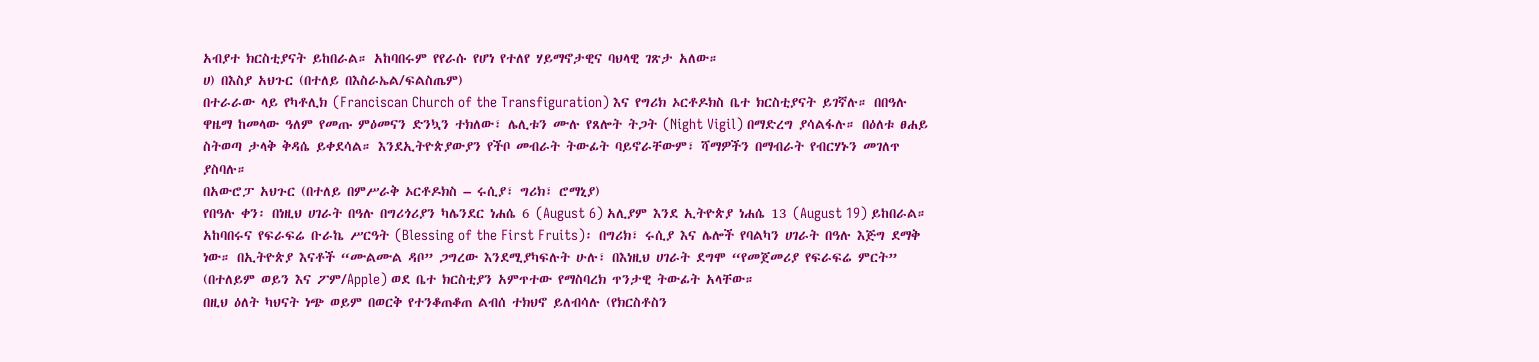አብያተ ክርስቲያናት ይከበራል። አከባበሩም የየራሱ የሆነ የተለየ ሃይማኖታዊና ባህላዊ ገጽታ አለው።
ሀ) በእስያ አህጉር (በተለይ በእስራኤል/ፍልስጤም)
በተራራው ላይ የካቶሊክ (Franciscan Church of the Transfiguration) እና የግሪክ ኦርቶዶክስ ቤተ ክርስቲያናት ይገኛሉ። በበዓሉ ዋዜማ ከመላው ዓለም የመጡ ምዕመናን ድንኳን ተክለው፣ ሌሊቱን ሙሉ የጸሎት ትጋት (Night Vigil) በማድረግ ያሳልፋሉ። በዕለቱ ፀሐይ ስትወጣ ታላቅ ቅዳሴ ይቀደሳል። እንደኢትዮጵያውያን የችቦ መብራት ትውፊት ባይኖራቸውም፣ ሻማዎችን በማብራት የብርሃኑን መገለጥ ያስባሉ።
በአውሮፓ አህጉር (በተለይ በምሥራቅ ኦርቶዶክስ – ሩሲያ፣ ግሪክ፣ ሮማኒያ)
የበዓሉ ቀን፡ በነዚህ ሀገራት በዓሉ በግሪጎሪያን ካሌንደር ነሐሴ 6 (August 6) አሊያም እንደ ኢትዮጵያ ነሐሴ 13 (August 19) ይከበራል።
አከባበሩና የፍራፍሬ ቡራኬ ሥርዓት (Blessing of the First Fruits)፡ በግሪክ፣ ሩሲያ እና ሌሎች የባልካን ሀገራት በዓሉ እጅግ ደማቅ ነው። በኢትዮጵያ እናቶች “ሙልሙል ዳቦ” ጋግረው እንደሚያካፍሉት ሁሉ፣ በእነዚህ ሀገራት ደግሞ “የመጀመሪያ የፍራፍሬ ምርት” (በተለይም ወይን እና ፖም/Apple) ወደ ቤተ ክርስቲያን አምጥተው የማስባረክ ጥንታዊ ትውፊት አላቸው።
በዚህ ዕለት ካህናት ነጭ ወይም በወርቅ የተንቆጠቆጠ ልብሰ ተክህኖ ይለብሳሉ (የክርስቶስን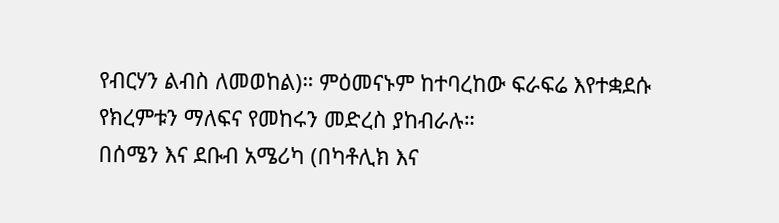የብርሃን ልብስ ለመወከል)። ምዕመናኑም ከተባረከው ፍራፍሬ እየተቋደሱ የክረምቱን ማለፍና የመከሩን መድረስ ያከብራሉ።
በሰሜን እና ደቡብ አሜሪካ (በካቶሊክ እና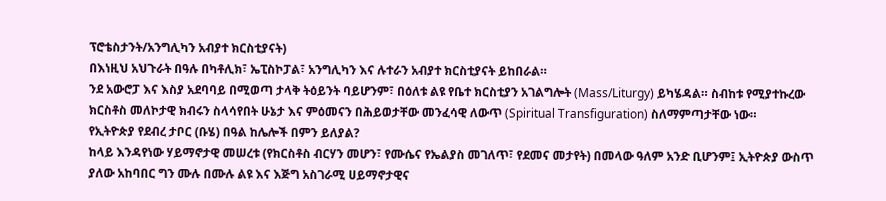ፕሮቴስታንት/አንግሊካን አብያተ ክርስቲያናት)
በእነዚህ አህጉራት በዓሉ በካቶሊክ፣ ኤፒስኮፓል፣ አንግሊካን እና ሉተራን አብያተ ክርስቲያናት ይከበራል።
ንደ አውሮፓ እና እስያ አደባባይ በሚወጣ ታላቅ ትዕይንት ባይሆንም፣ በዕለቱ ልዩ የቤተ ክርስቲያን አገልግሎት (Mass/Liturgy) ይካሄዳል። ስብከቱ የሚያተኩረው ክርስቶስ መለኮታዊ ክብሩን ስላሳየበት ሁኔታ እና ምዕመናን በሕይወታቸው መንፈሳዊ ለውጥ (Spiritual Transfiguration) ስለማምጣታቸው ነው።
የኢትዮጵያ የደብረ ታቦር (ቡሄ) በዓል ከሌሎች በምን ይለያል?
ከላይ እንዳየነው ሃይማኖታዊ መሠረቱ (የክርስቶስ ብርሃን መሆን፣ የሙሴና የኤልያስ መገለጥ፣ የደመና መታየት) በመላው ዓለም አንድ ቢሆንም፤ ኢትዮጵያ ውስጥ ያለው አከባበር ግን ሙሉ በሙሉ ልዩ እና እጅግ አስገራሚ ሀይማኖታዊና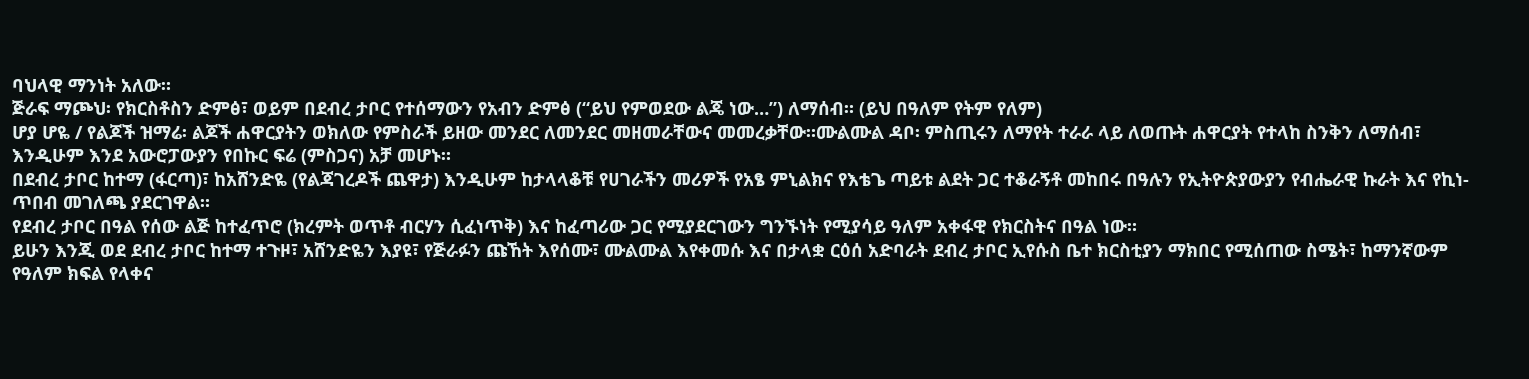ባህላዊ ማንነት አለው።
ጅራፍ ማጮህ፡ የክርስቶስን ድምፅ፣ ወይም በደብረ ታቦር የተሰማውን የአብን ድምፅ (“ይህ የምወደው ልጄ ነው…”) ለማሰብ። (ይህ በዓለም የትም የለም)
ሆያ ሆዬ / የልጆች ዝማሬ፡ ልጆች ሐዋርያትን ወክለው የምስራች ይዘው መንደር ለመንደር መዘመራቸውና መመረቃቸው።ሙልሙል ዳቦ፡ ምስጢሩን ለማየት ተራራ ላይ ለወጡት ሐዋርያት የተላከ ስንቅን ለማሰብ፣ እንዲሁም እንደ አውሮፓውያን የበኩር ፍሬ (ምስጋና) አቻ መሆኑ።
በደብረ ታቦር ከተማ (ፋርጣ)፣ ከአሸንድዬ (የልጃገረዶች ጨዋታ) እንዲሁም ከታላላቆቹ የሀገራችን መሪዎች የአፄ ምኒልክና የእቴጌ ጣይቱ ልደት ጋር ተቆራኝቶ መከበሩ በዓሉን የኢትዮጵያውያን የብሔራዊ ኩራት እና የኪነ-ጥበብ መገለጫ ያደርገዋል።
የደብረ ታቦር በዓል የሰው ልጅ ከተፈጥሮ (ክረምት ወጥቶ ብርሃን ሲፈነጥቅ) እና ከፈጣሪው ጋር የሚያደርገውን ግንኙነት የሚያሳይ ዓለም አቀፋዊ የክርስትና በዓል ነው።
ይሁን እንጂ ወደ ደብረ ታቦር ከተማ ተጉዞ፣ አሸንድዬን እያዩ፣ የጅራፉን ጩኸት እየሰሙ፣ ሙልሙል እየቀመሱ እና በታላቋ ርዕሰ አድባራት ደብረ ታቦር ኢየሱስ ቤተ ክርስቲያን ማክበር የሚሰጠው ስሜት፣ ከማንኛውም የዓለም ክፍል የላቀና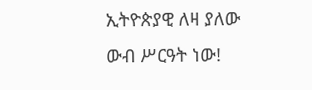ኢትዮጵያዊ ለዛ ያለው
ውብ ሥርዓት ነው!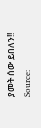ያመት ሰው ይበለን!!
Source: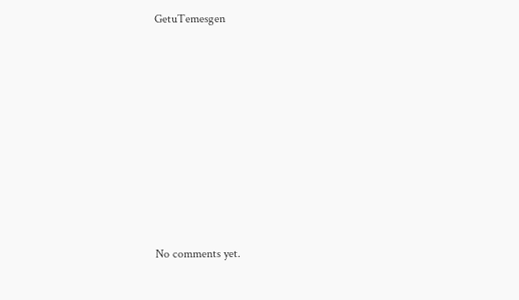GetuTemesgen









No comments yet.